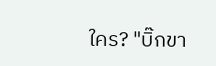ใคร? "บิ๊กขา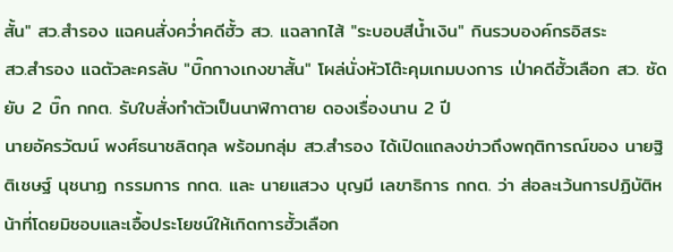สั้น" สว.สำรอง แฉคนสั่งคว่ำคดีฮั้ว สว. แฉลากไส้ "ระบอบสีน้ำเงิน" กินรวบองค์กรอิสระ
สว.สำรอง แฉตัวละครลับ "บิ๊กกางเกงขาสั้น" โผล่นั่งหัวโต๊ะคุมเกมบงการ เป่าคดีฮั้วเลือก สว. ซัดยับ 2 บิ๊ก กกต. รับใบสั่งทำตัวเป็นนาฬิกาตาย ดองเรื่องนาน 2 ปี
นายอัครวัฒน์ พงศ์ธนาชลิตกุล พร้อมกลุ่ม สว.สำรอง ได้เปิดแถลงข่าวถึงพฤติการณ์ของ นายฐิติเชษฐ์ นุชนาฏ กรรมการ กกต. และ นายแสวง บุญมี เลขาธิการ กกต. ว่า ส่อละเว้นการปฏิบัติหน้าที่โดยมิชอบและเอื้อประโยชน์ให้เกิดการฮั้วเลือก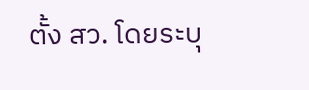ตั้ง สว. โดยระบุ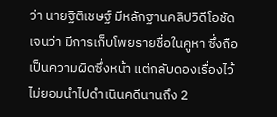ว่า นายฐิติเชษฐ์ มีหลักฐานคลิปวิดีโอชัดเจนว่า มีการเก็บโพยรายชื่อในคูหา ซึ่งถือเป็นความผิดซึ่งหน้า แต่กลับดองเรื่องไว้ไม่ยอมนำไปดำเนินคดีนานถึง 2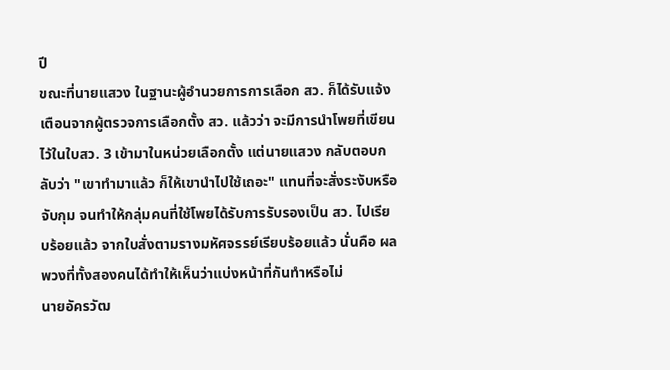ปี
ขณะที่นายแสวง ในฐานะผู้อำนวยการการเลือก สว. ก็ได้รับแจ้งเตือนจากผู้ตรวจการเลือกตั้ง สว. แล้วว่า จะมีการนำโพยที่เขียนไว้ในใบสว. 3 เข้ามาในหน่วยเลือกตั้ง แต่นายแสวง กลับตอบกลับว่า "เขาทำมาแล้ว ก็ให้เขานำไปใช้เถอะ" แทนที่จะสั่งระงับหรือจับกุม จนทำให้กลุ่มคนที่ใช้โพยได้รับการรับรองเป็น สว. ไปเรียบร้อยแล้ว จากใบสั่งตามรางมหัศจรรย์เรียบร้อยแล้ว นั่นคือ ผลพวงที่ทั้งสองคนได้ทำให้เห็นว่าแบ่งหน้าที่กันทำหรือไม่
นายอัครวัฒ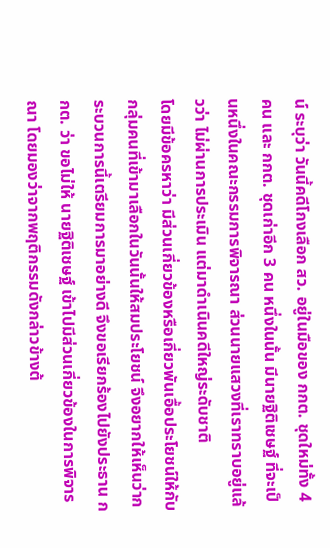น์ ระบุว่า วันนี้คดีโกงเลือก สว. อยู่ในมือของ กกต. ชุดใหม่ทั้ง 4 คน และ กกต. ชุดเก่าอีก 3 คน หนึ่งในนั้น มีนายฐิติเชษฐ์ ที่จะเป็นหนึ่งในคณะกรรมการพิจารณา ส่วนนายแสวงที่เราทราบอยู่แล้วว่า ไม่ผ่านการประเมิน แต่มาดำเนินคดีใหญ่ระดับชาติ
โดยมีข้อครหาว่า มีส่วนเกี่ยวข้องหรือเกี่ยวพันเอื้อประโยชน์ให้กับกลุ่มคนที่เข้ามาเลือกในวันนั้นให้สมประโยชน์ จึงอยากให้เห็นว่ากระบวนการนี้เตรียมการมาอย่างดี จึงขอเรียกร้องไปยังประธาน กกต. ว่า ขอไม่ให้ นายฐิติเชษฐ์ เข้าไปมีส่วนเกี่ยวข้องในการพิจารณา โดยมองว่าจากพฤติกรรมดังกล่าวข้างต้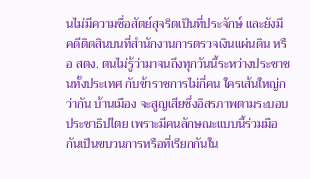นไม่มีความซื่อสัตย์สุจริตเป็นที่ประจักษ์ และยังมีคดีติดสินบนที่สำนักงานการตรวจเงินแผ่นดิน หรือ สตง. ตนไม่รู้ว่ามาจนถึงทุกวันนี้ระหว่างประชาชนทั้งประเทศ กับข้าราชการไม่กี่คน ใครเส้นใหญ่กว่ากัน บ้านเมือง จะสูญเสียซึ่งอิสรภาพตามระบอบประชาธิปไตย เพราะมีคนลักษณะแบบนี้ร่วมมือกันเป็นขบวนการหรือที่เรียกกันใน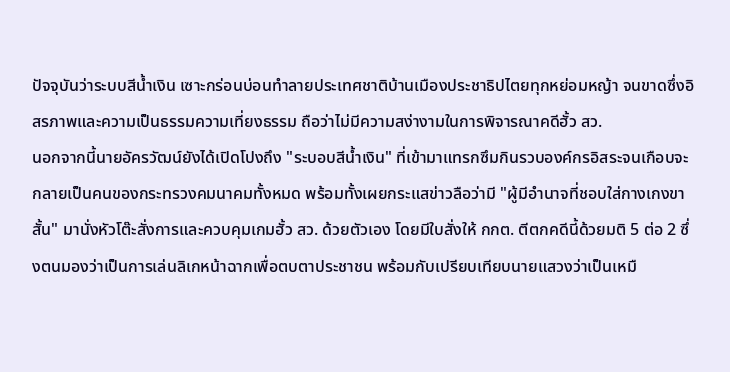ปัจจุบันว่าระบบสีน้ำเงิน เซาะกร่อนบ่อนทำลายประเทศชาติบ้านเมืองประชาธิปไตยทุกหย่อมหญ้า จนขาดซึ่งอิสรภาพและความเป็นธรรมความเที่ยงธรรม ถือว่าไม่มีความสง่างามในการพิจารณาคดีฮั้ว สว.
นอกจากนี้นายอัครวัฒน์ยังได้เปิดโปงถึง "ระบอบสีน้ำเงิน" ที่เข้ามาแทรกซึมกินรวบองค์กรอิสระจนเกือบจะกลายเป็นคนของกระทรวงคมนาคมทั้งหมด พร้อมทั้งเผยกระแสข่าวลือว่ามี "ผู้มีอำนาจที่ชอบใส่กางเกงขาสั้น" มานั่งหัวโต๊ะสั่งการและควบคุมเกมฮั้ว สว. ด้วยตัวเอง โดยมีใบสั่งให้ กกต. ตีตกคดีนี้ด้วยมติ 5 ต่อ 2 ซึ่งตนมองว่าเป็นการเล่นลิเกหน้าฉากเพื่อตบตาประชาชน พร้อมกับเปรียบเทียบนายแสวงว่าเป็นเหมื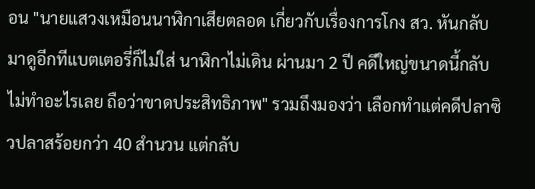อน "นายแสวงเหมือนนาฬิกาเสียตลอด เกี่ยวกับเรื่องการโกง สว. หันกลับมาดูอีกทีแบตเตอรี่ก็ไม่ใส่ นาฬิกาไม่เดิน ผ่านมา 2 ปี คดีใหญ่ขนาดนี้กลับไม่ทำอะไรเลย ถือว่าขาดประสิทธิภาพ" รวมถึงมองว่า เลือกทำแต่คดีปลาซิวปลาสร้อยกว่า 40 สำนวน แต่กลับ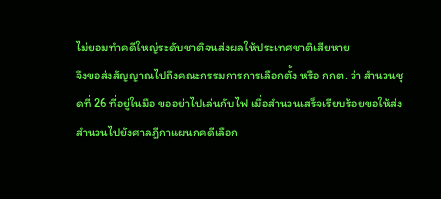ไม่ยอมทำคดีใหญ่ระดับชาติจนส่งผลให้ประเทศชาติเสียหาย
จึงขอส่งสัญญาณไปถึงคณะกรรมการการเลือกตั้ง หรือ กกต. ว่า สำนวนชุดที่ 26 ที่อยู่ในมือ ขออย่าไปเล่นกับไฟ เมื่อสำนวนเสร็จเรียบร้อยขอให้ส่งสำนวนไปยังศาลฎีกาแผนกคดีเลือก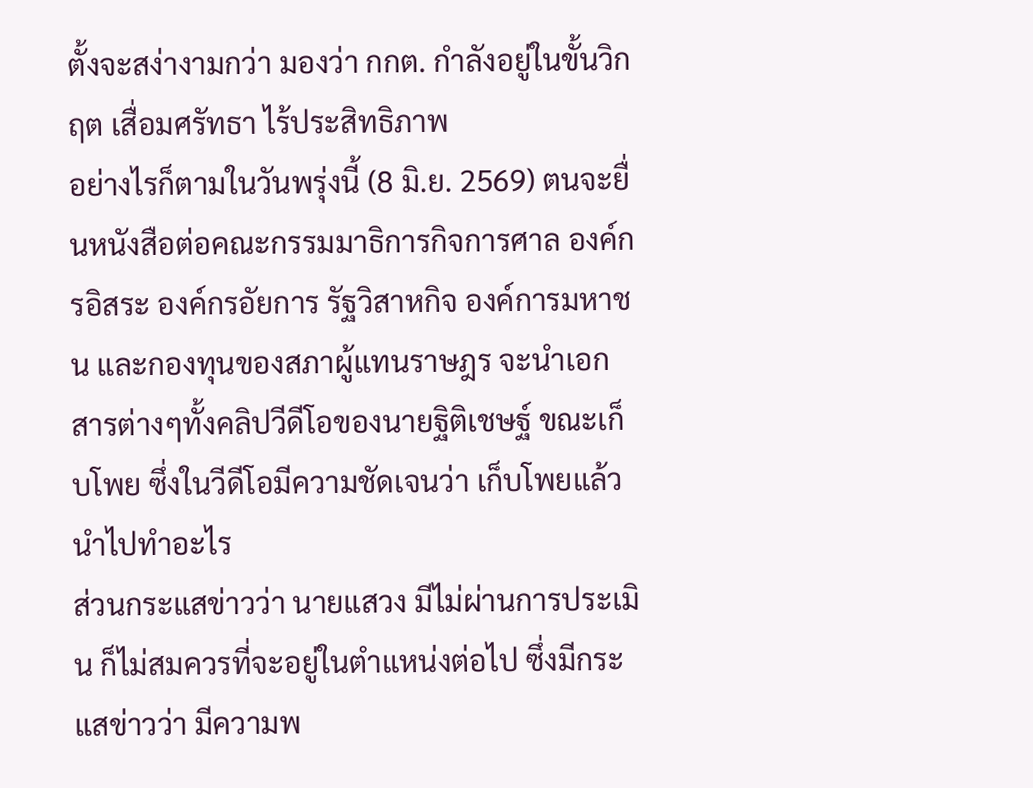ตั้งจะสง่างามกว่า มองว่า กกต. กำลังอยู่ในขั้นวิกฤต เสื่อมศรัทธา ไร้ประสิทธิภาพ
อย่างไรก็ตามในวันพรุ่งนี้ (8 มิ.ย. 2569) ตนจะยื่นหนังสือต่อคณะกรรมมาธิการกิจการศาล องค์กรอิสระ องค์กรอัยการ รัฐวิสาหกิจ องค์การมหาชน และกองทุนของสภาผู้แทนราษฎร จะนำเอกสารต่างๆทั้งคลิปวีดีโอของนายฐิติเชษฐ์ ขณะเก็บโพย ซึ่งในวีดีโอมีความชัดเจนว่า เก็บโพยแล้ว นำไปทำอะไร
ส่วนกระแสข่าวว่า นายแสวง มีไม่ผ่านการประเมิน ก็ไม่สมควรที่จะอยู่ในตำแหน่งต่อไป ซึ่งมีกระแสข่าวว่า มีความพ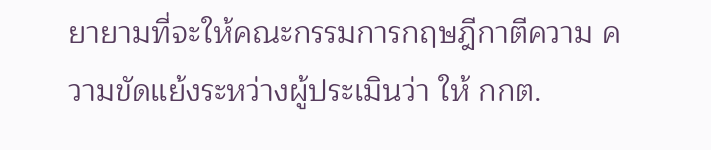ยายามที่จะให้คณะกรรมการกฤษฎีกาตีความ ความขัดแย้งระหว่างผู้ประเมินว่า ให้ กกต.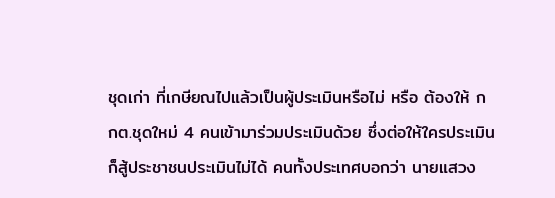ชุดเก่า ที่เกษียณไปแล้วเป็นผู้ประเมินหรือไม่ หรือ ต้องให้ กกต.ชุดใหม่ 4 คนเข้ามาร่วมประเมินด้วย ซึ่งต่อให้ใครประเมิน ก็สู้ประชาชนประเมินไม่ได้ คนทั้งประเทศบอกว่า นายแสวง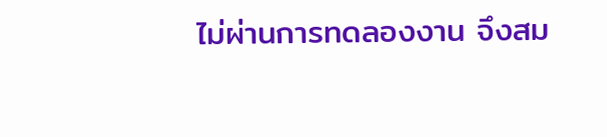ไม่ผ่านการทดลองงาน จึงสม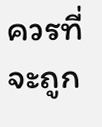ควรที่จะถูก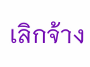เลิกจ้าง